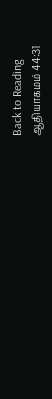Back to Reading
ஆதியாகமம் 44:31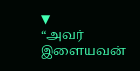▼
“அவர் இளையவன்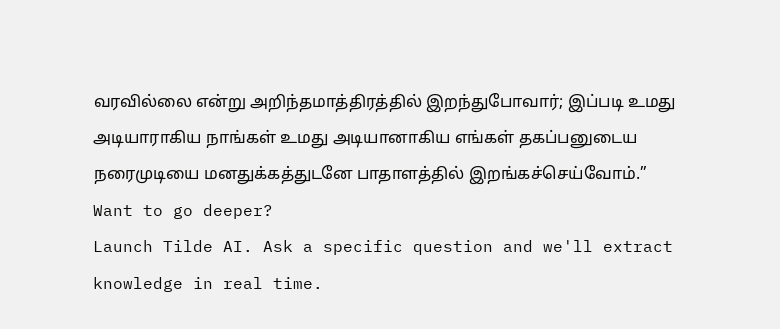வரவில்லை என்று அறிந்தமாத்திரத்தில் இறந்துபோவார்; இப்படி உமது அடியாராகிய நாங்கள் உமது அடியானாகிய எங்கள் தகப்பனுடைய நரைமுடியை மனதுக்கத்துடனே பாதாளத்தில் இறங்கச்செய்வோம்.”
Want to go deeper?
Launch Tilde AI. Ask a specific question and we'll extract knowledge in real time.